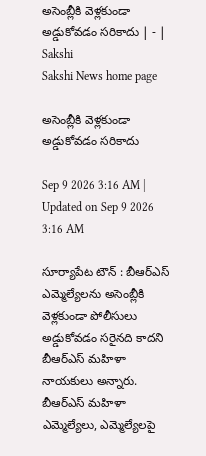అసెంబ్లీకి వెళ్లకుండా అడ్డుకోవడం సరికాదు | - | Sakshi
Sakshi News home page

అసెంబ్లీకి వెళ్లకుండా అడ్డుకోవడం సరికాదు

Sep 9 2026 3:16 AM | Updated on Sep 9 2026 3:16 AM

సూర్యాపేట టౌన్‌ : బీఆర్‌ఎస్‌ ఎమ్మెల్యేలను అసెంబ్లీకి వెళ్లకుండా పోలీసులు అడ్డుకోవడం సరైనది కాదని బీఆర్‌ఎస్‌ మహిళా నాయకులు అన్నారు. బీఆర్‌ఎస్‌ మహిళా ఎమ్మెల్యేలు, ఎమ్మెల్యేలపై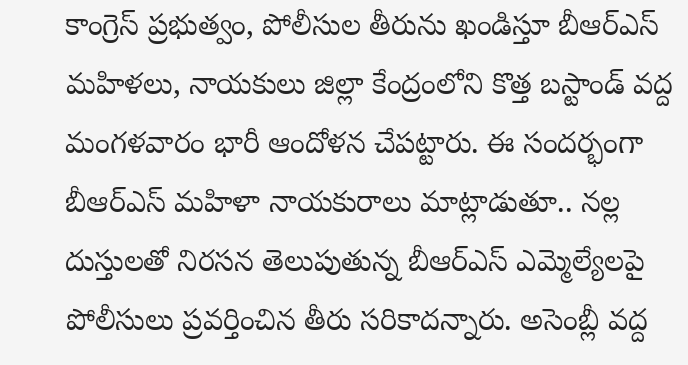కాంగ్రెస్‌ ప్రభుత్వం, పోలీసుల తీరును ఖండిస్తూ బీఆర్‌ఎస్‌ మహిళలు, నాయకులు జిల్లా కేంద్రంలోని కొత్త బస్టాండ్‌ వద్ద మంగళవారం భారీ ఆందోళన చేపట్టారు. ఈ సందర్భంగా బీఆర్‌ఎస్‌ మహిళా నాయకురాలు మాట్లాడుతూ.. నల్ల దుస్తులతో నిరసన తెలుపుతున్న బీఆర్‌ఎస్‌ ఎమ్మెల్యేలపై పోలీసులు ప్రవర్తించిన తీరు సరికాదన్నారు. అసెంబ్లీ వద్ద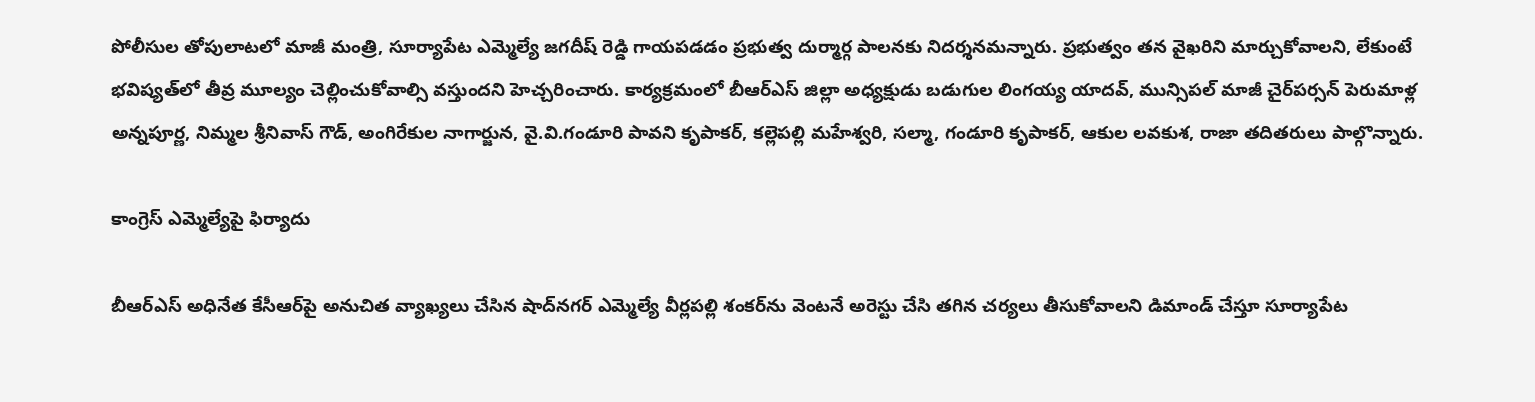పోలీసుల తోపులాటలో మాజీ మంత్రి, సూర్యాపేట ఎమ్మెల్యే జగదీష్‌ రెడ్డి గాయపడడం ప్రభుత్వ దుర్మార్గ పాలనకు నిదర్శనమన్నారు. ప్రభుత్వం తన వైఖరిని మార్చుకోవాలని, లేకుంటే భవిష్యత్‌లో తీవ్ర మూల్యం చెల్లించుకోవాల్సి వస్తుందని హెచ్చరించారు. కార్యక్రమంలో బీఆర్‌ఎస్‌ జిల్లా అధ్యక్షుడు బడుగుల లింగయ్య యాదవ్‌, మున్సిపల్‌ మాజీ చైర్‌పర్సన్‌ పెరుమాళ్ల అన్నపూర్ణ, నిమ్మల శ్రీనివాస్‌ గౌడ్‌, అంగిరేకుల నాగార్జున, వై.వి.గండూరి పావని కృపాకర్‌, కల్లెపల్లి మహేశ్వరి, సల్మా, గండూరి కృపాకర్‌, ఆకుల లవకుశ, రాజా తదితరులు పాల్గొన్నారు.

కాంగ్రెస్‌ ఎమ్మెల్యేపై ఫిర్యాదు

బీఆర్‌ఎస్‌ అధినేత కేసీఆర్‌పై అనుచిత వ్యాఖ్యలు చేసిన షాద్‌నగర్‌ ఎమ్మెల్యే వీర్లపల్లి శంకర్‌ను వెంటనే అరెస్టు చేసి తగిన చర్యలు తీసుకోవాలని డిమాండ్‌ చేస్తూ సూర్యాపేట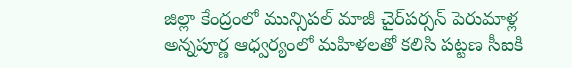జిల్లా కేంద్రంలో మున్సిపల్‌ మాజీ చైర్‌పర్సన్‌ పెరుమాళ్ల అన్నపూర్ణ ఆధ్వర్యంలో మహిళలతో కలిసి పట్టణ సీఐకి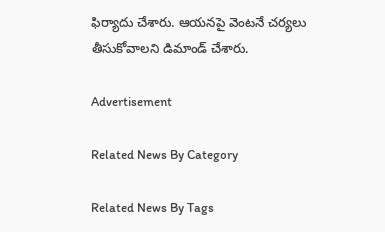ఫిర్యాదు చేశారు. ఆయనపై వెంటనే చర్యలు తీసుకోవాలని డిమాండ్‌ చేశారు.

Advertisement

Related News By Category

Related News By Tags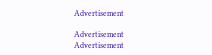Advertisement

Advertisement
Advertisement